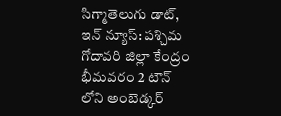సిగ్మాతెలుగు డాట్, ఇన్ న్యూస్: పశ్చిమ గోదావరి జిల్లా కేంద్రం భీమవరం 2 టౌన్ లోని అంబెడ్కర్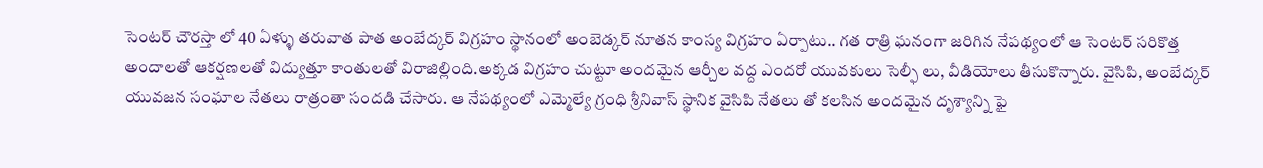సెంటర్ చౌరస్తా లో 40 ఏళ్ళు తరువాత పాత అంబేద్కర్ విగ్రహం స్థానంలో అంబెడ్కర్ నూతన కాంస్య విగ్రహం ఏర్పాటు.. గత రాత్రి ఘనంగా జరిగిన నేపథ్యంలో ఆ సెంటర్ సరికొత్త అందాలతో ఆకర్షణలతో విద్యుత్తూ కాంతులతో విరాజిల్లింది.అక్కడ విగ్రహం చుట్టూ అందమైన ఆర్చీల వద్ద ఎందరో యువకులు సెల్ఫీ లు, వీడియోలు తీసుకొన్నారు. వైసిపి, అంబేద్కర్ యువజన సంఘాల నేతలు రాత్రంతా సందడి చేసారు. ఆ నేపథ్యంలో ఎమ్మెల్యే గ్రంధి శ్రీనివాస్ స్థానిక వైసిపి నేతలు తో కలసిన అందమైన దృశ్యాన్ని ఫై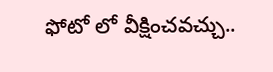ఫోటో లో వీక్షించవచ్చు..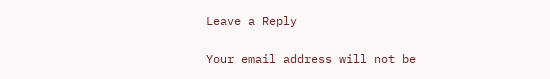Leave a Reply

Your email address will not be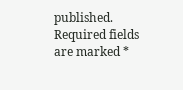published. Required fields are marked *